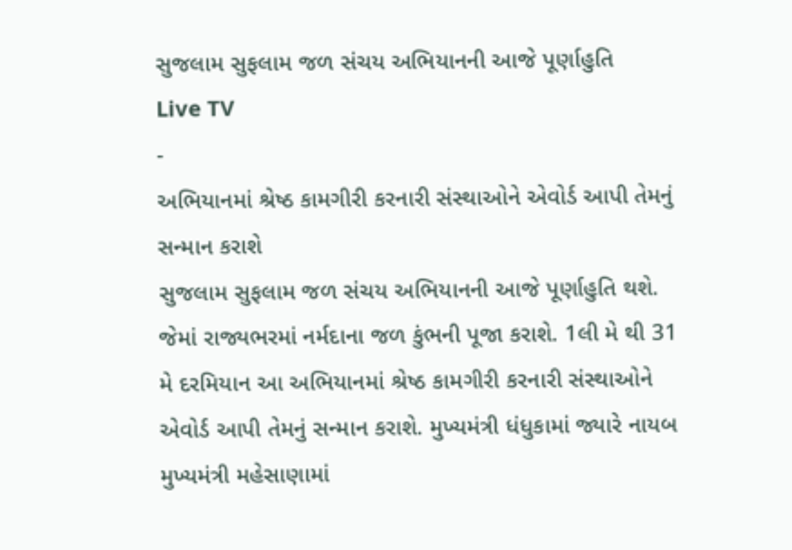સુજલામ સુફલામ જળ સંચય અભિયાનની આજે પૂર્ણાહુતિ
Live TV
-
અભિયાનમાં શ્રેષ્ઠ કામગીરી કરનારી સંસ્થાઓને એવોર્ડ આપી તેમનું સન્માન કરાશે
સુજલામ સુફલામ જળ સંચય અભિયાનની આજે પૂર્ણાહુતિ થશે. જેમાં રાજ્યભરમાં નર્મદાના જળ કુંભની પૂજા કરાશે. 1લી મે થી 31 મે દરમિયાન આ અભિયાનમાં શ્રેષ્ઠ કામગીરી કરનારી સંસ્થાઓને એવોર્ડ આપી તેમનું સન્માન કરાશે. મુખ્યમંત્રી ધંધુકામાં જ્યારે નાયબ મુખ્યમંત્રી મહેસાણામાં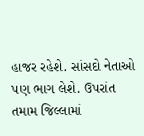હાજર રહેશે. સાંસદો નેતાઓ પણ ભાગ લેશે. ઉપરાંત તમામ જિલ્લામાં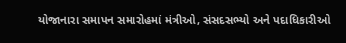યોજાનારા સમાપન સમારોહમાં મંત્રીઓ, સંસદસભ્યો અને પદાધિકારીઓ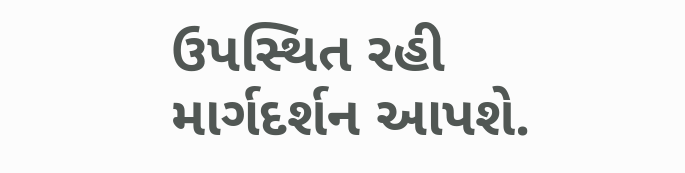ઉપસ્થિત રહી માર્ગદર્શન આપશે.